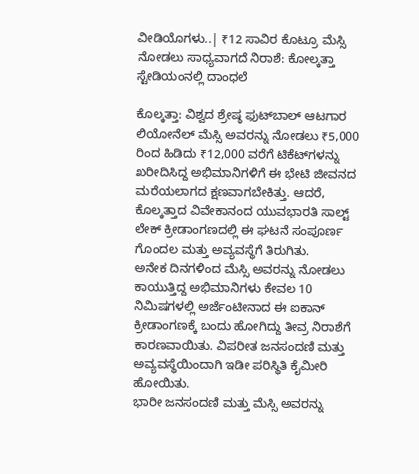ವೀಡಿಯೊಗಳು..| ₹12 ಸಾವಿರ ಕೊಟ್ರೂ ಮೆಸ್ಸಿ ನೋಡಲು ಸಾಧ್ಯವಾಗದೆ ನಿರಾಶೆ: ಕೋಲ್ಕತ್ತಾ ಸ್ಟೇಡಿಯಂನಲ್ಲಿ ದಾಂಧಲೆ

ಕೊಲ್ಕತ್ತಾ: ವಿಶ್ವದ ಶ್ರೇಷ್ಠ ಫುಟ್‌ಬಾಲ್ ಆಟಗಾರ ಲಿಯೋನೆಲ್ ಮೆಸ್ಸಿ ಅವರನ್ನು ನೋಡಲು ₹5,000 ರಿಂದ ಹಿಡಿದು ₹12,000 ವರೆಗೆ ಟಿಕೆಟ್‌ಗಳನ್ನು ಖರೀದಿಸಿದ್ದ ಅಭಿಮಾನಿಗಳಿಗೆ ಈ ಭೇಟಿ ಜೀವನದ ಮರೆಯಲಾಗದ ಕ್ಷಣವಾಗಬೇಕಿತ್ತು. ಆದರೆ, ಕೊಲ್ಕತ್ತಾದ ವಿವೇಕಾನಂದ ಯುವಭಾರತಿ ಸಾಲ್ಟ್ ಲೇಕ್ ಕ್ರೀಡಾಂಗಣದಲ್ಲಿ ಈ ಘಟನೆ ಸಂಪೂರ್ಣ ಗೊಂದಲ ಮತ್ತು ಅವ್ಯವಸ್ಥೆಗೆ ತಿರುಗಿತು.
ಅನೇಕ ದಿನಗಳಿಂದ ಮೆಸ್ಸಿ ಅವರನ್ನು ನೋಡಲು ಕಾಯುತ್ತಿದ್ದ ಅಭಿಮಾನಿಗಳು ಕೇವಲ 10 ನಿಮಿಷಗಳಲ್ಲಿ ಅರ್ಜೆಂಟೀನಾದ ಈ ಐಕಾನ್ ಕ್ರೀಡಾಂಗಣಕ್ಕೆ ಬಂದು ಹೋಗಿದ್ದು ತೀವ್ರ ನಿರಾಶೆಗೆ ಕಾರಣವಾಯಿತು. ವಿಪರೀತ ಜನಸಂದಣಿ ಮತ್ತು ಅವ್ಯವಸ್ಥೆಯಿಂದಾಗಿ ಇಡೀ ಪರಿಸ್ಥಿತಿ ಕೈಮೀರಿ ಹೋಯಿತು.
ಭಾರೀ ಜನಸಂದಣಿ ಮತ್ತು ಮೆಸ್ಸಿ ಅವರನ್ನು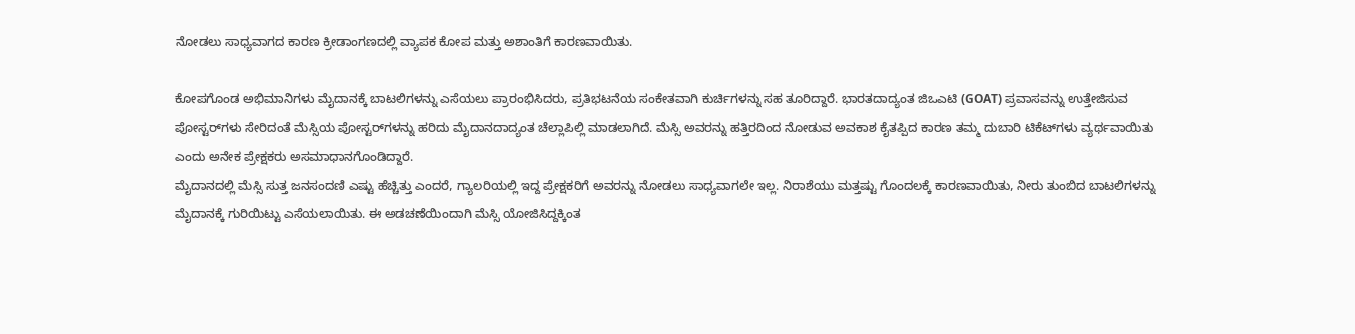ನೋಡಲು ಸಾಧ್ಯವಾಗದ ಕಾರಣ ಕ್ರೀಡಾಂಗಣದಲ್ಲಿ ವ್ಯಾಪಕ ಕೋಪ ಮತ್ತು ಅಶಾಂತಿಗೆ ಕಾರಣವಾಯಿತು.

ಕೋಪಗೊಂಡ ಅಭಿಮಾನಿಗಳು ಮೈದಾನಕ್ಕೆ ಬಾಟಲಿಗಳನ್ನು ಎಸೆಯಲು ಪ್ರಾರಂಭಿಸಿದರು, ಪ್ರತಿಭಟನೆಯ ಸಂಕೇತವಾಗಿ ಕುರ್ಚಿಗಳನ್ನು ಸಹ ತೂರಿದ್ದಾರೆ. ಭಾರತದಾದ್ಯಂತ ಜಿಒಎಟಿ (GOAT) ಪ್ರವಾಸವನ್ನು ಉತ್ತೇಜಿಸುವ ಪೋಸ್ಟರ್‌ಗಳು ಸೇರಿದಂತೆ ಮೆಸ್ಸಿಯ ಪೋಸ್ಟರ್‌ಗಳನ್ನು ಹರಿದು ಮೈದಾನದಾದ್ಯಂತ ಚೆಲ್ಲಾಪಿಲ್ಲಿ ಮಾಡಲಾಗಿದೆ. ಮೆಸ್ಸಿ ಅವರನ್ನು ಹತ್ತಿರದಿಂದ ನೋಡುವ ಅವಕಾಶ ಕೈತಪ್ಪಿದ ಕಾರಣ ತಮ್ಮ ದುಬಾರಿ ಟಿಕೆಟ್‌ಗಳು ವ್ಯರ್ಥವಾಯಿತು ಎಂದು ಅನೇಕ ಪ್ರೇಕ್ಷಕರು ಅಸಮಾಧಾನಗೊಂಡಿದ್ದಾರೆ.
ಮೈದಾನದಲ್ಲಿ ಮೆಸ್ಸಿ ಸುತ್ತ ಜನಸಂದಣಿ ಎಷ್ಟು ಹೆಚ್ಚಿತ್ತು ಎಂದರೆ, ಗ್ಯಾಲರಿಯಲ್ಲಿ ಇದ್ದ ಪ್ರೇಕ್ಷಕರಿಗೆ ಅವರನ್ನು ನೋಡಲು ಸಾಧ್ಯವಾಗಲೇ ಇಲ್ಲ. ನಿರಾಶೆಯು ಮತ್ತಷ್ಟು ಗೊಂದಲಕ್ಕೆ ಕಾರಣವಾಯಿತು, ನೀರು ತುಂಬಿದ ಬಾಟಲಿಗಳನ್ನು ಮೈದಾನಕ್ಕೆ ಗುರಿಯಿಟ್ಟು ಎಸೆಯಲಾಯಿತು. ಈ ಅಡಚಣೆಯಿಂದಾಗಿ ಮೆಸ್ಸಿ ಯೋಜಿಸಿದ್ದಕ್ಕಿಂತ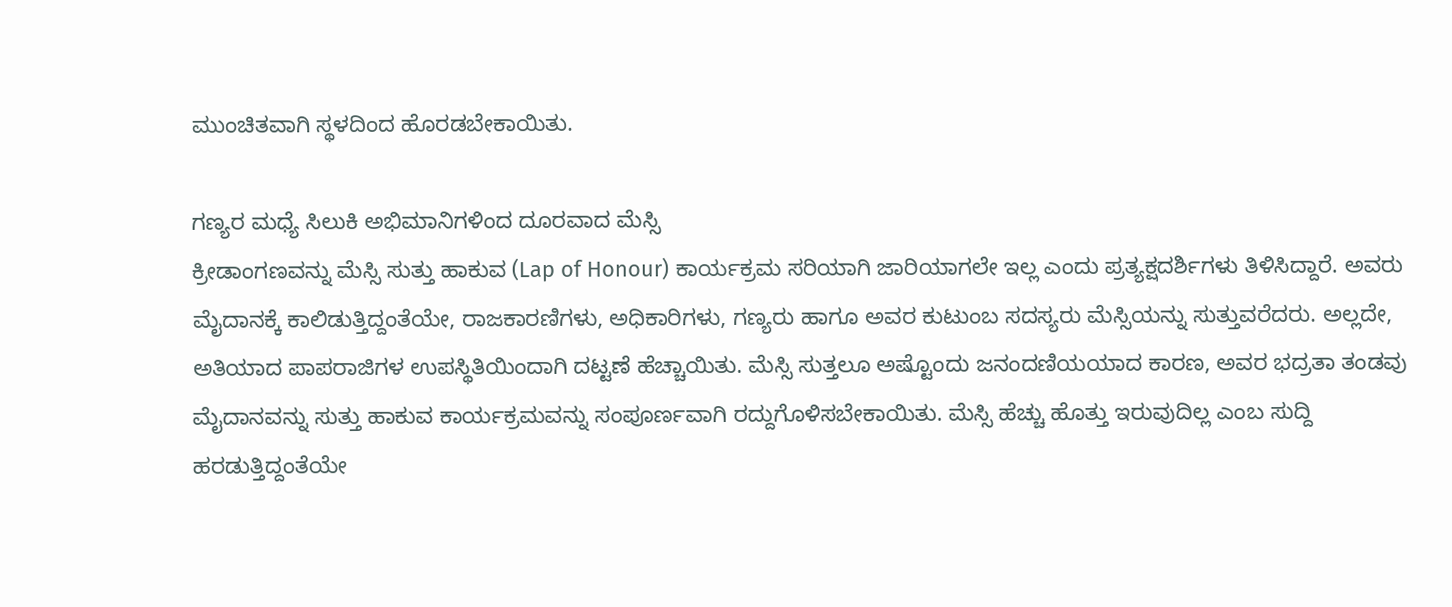ಮುಂಚಿತವಾಗಿ ಸ್ಥಳದಿಂದ ಹೊರಡಬೇಕಾಯಿತು.

ಗಣ್ಯರ ಮಧ್ಯೆ ಸಿಲುಕಿ ಅಭಿಮಾನಿಗಳಿಂದ ದೂರವಾದ ಮೆಸ್ಸಿ
ಕ್ರೀಡಾಂಗಣವನ್ನು ಮೆಸ್ಸಿ ಸುತ್ತು ಹಾಕುವ (Lap of Honour) ಕಾರ್ಯಕ್ರಮ ಸರಿಯಾಗಿ ಜಾರಿಯಾಗಲೇ ಇಲ್ಲ ಎಂದು ಪ್ರತ್ಯಕ್ಷದರ್ಶಿಗಳು ತಿಳಿಸಿದ್ದಾರೆ. ಅವರು ಮೈದಾನಕ್ಕೆ ಕಾಲಿಡುತ್ತಿದ್ದಂತೆಯೇ, ರಾಜಕಾರಣಿಗಳು, ಅಧಿಕಾರಿಗಳು, ಗಣ್ಯರು ಹಾಗೂ ಅವರ ಕುಟುಂಬ ಸದಸ್ಯರು ಮೆಸ್ಸಿಯನ್ನು ಸುತ್ತುವರೆದರು. ಅಲ್ಲದೇ, ಅತಿಯಾದ ಪಾಪರಾಜಿಗಳ ಉಪಸ್ಥಿತಿಯಿಂದಾಗಿ ದಟ್ಟಣೆ ಹೆಚ್ಚಾಯಿತು. ಮೆಸ್ಸಿ ಸುತ್ತಲೂ ಅಷ್ಟೊಂದು ಜನಂದಣಿಯಯಾದ ಕಾರಣ, ಅವರ ಭದ್ರತಾ ತಂಡವು ಮೈದಾನವನ್ನು ಸುತ್ತು ಹಾಕುವ ಕಾರ್ಯಕ್ರಮವನ್ನು ಸಂಪೂರ್ಣವಾಗಿ ರದ್ದುಗೊಳಿಸಬೇಕಾಯಿತು. ಮೆಸ್ಸಿ ಹೆಚ್ಚು ಹೊತ್ತು ಇರುವುದಿಲ್ಲ ಎಂಬ ಸುದ್ದಿ ಹರಡುತ್ತಿದ್ದಂತೆಯೇ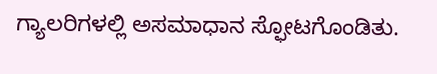ಗ್ಯಾಲರಿಗಳಲ್ಲಿ ಅಸಮಾಧಾನ ಸ್ಫೋಟಗೊಂಡಿತು.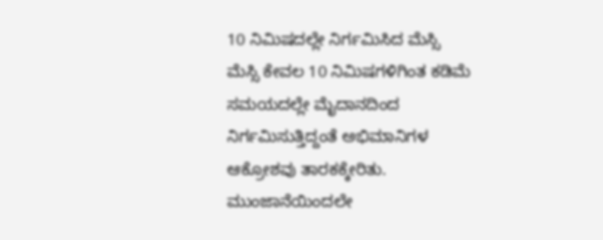10 ನಿಮಿಷದಲ್ಲೇ ನಿರ್ಗಮಿಸಿದ ಮೆಸ್ಸಿ
ಮೆಸ್ಸಿ ಕೇವಲ 10 ನಿಮಿಷಗಳಿಗಿಂತ ಕಡಿಮೆ ಸಮಯದಲ್ಲೇ ಮೈದಾನದಿಂದ ನಿರ್ಗಮಿಸುತ್ತಿದ್ದಂತೆ ಅಭಿಮಾನಿಗಳ ಆಕ್ರೋಶವು ತಾರಕಕ್ಕೇರಿತು. ಮುಂಜಾನೆಯಿಂದಲೇ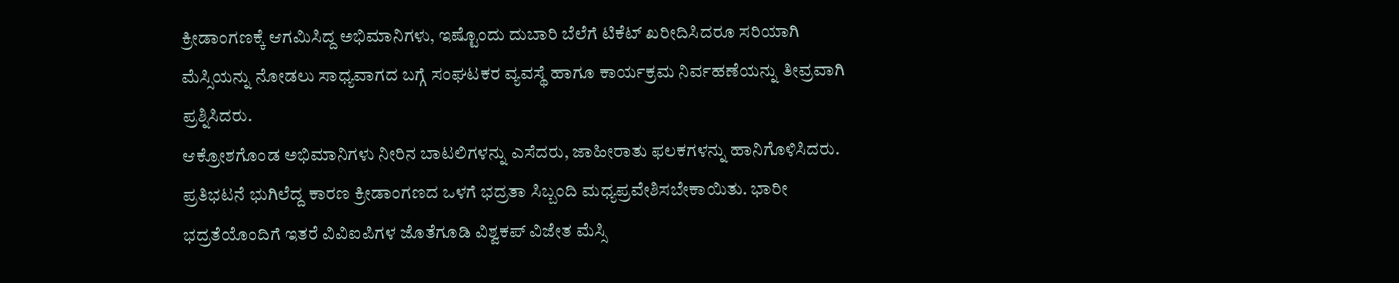ಕ್ರೀಡಾಂಗಣಕ್ಕೆ ಆಗಮಿಸಿದ್ದ ಅಭಿಮಾನಿಗಳು, ಇಷ್ಟೊಂದು ದುಬಾರಿ ಬೆಲೆಗೆ ಟಿಕೆಟ್ ಖರೀದಿಸಿದರೂ ಸರಿಯಾಗಿ ಮೆಸ್ಸಿಯನ್ನು ನೋಡಲು ಸಾಧ್ಯವಾಗದ ಬಗ್ಗೆ ಸಂಘಟಕರ ವ್ಯವಸ್ಥೆ ಹಾಗೂ ಕಾರ್ಯಕ್ರಮ ನಿರ್ವಹಣೆಯನ್ನು ತೀವ್ರವಾಗಿ ಪ್ರಶ್ನಿಸಿದರು.
ಆಕ್ರೋಶಗೊಂಡ ಅಭಿಮಾನಿಗಳು ನೀರಿನ ಬಾಟಲಿಗಳನ್ನು ಎಸೆದರು, ಜಾಹೀರಾತು ಫಲಕಗಳನ್ನು ಹಾನಿಗೊಳಿಸಿದರು. ಪ್ರತಿಭಟನೆ ಭುಗಿಲೆದ್ದ ಕಾರಣ ಕ್ರೀಡಾಂಗಣದ ಒಳಗೆ ಭದ್ರತಾ ಸಿಬ್ಬಂದಿ ಮಧ್ಯಪ್ರವೇಶಿಸಬೇಕಾಯಿತು. ಭಾರೀ ಭದ್ರತೆಯೊಂದಿಗೆ ಇತರೆ ವಿವಿಐಪಿಗಳ ಜೊತೆಗೂಡಿ ವಿಶ್ವಕಪ್ ವಿಜೇತ ಮೆಸ್ಸಿ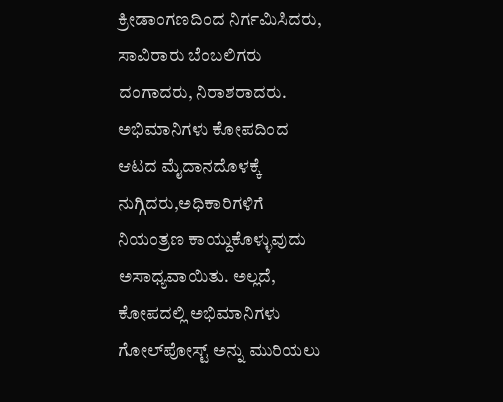ಕ್ರೀಡಾಂಗಣದಿಂದ ನಿರ್ಗಮಿಸಿದರು, ಸಾವಿರಾರು ಬೆಂಬಲಿಗರು ದಂಗಾದರು, ನಿರಾಶರಾದರು.
ಅಭಿಮಾನಿಗಳು ಕೋಪದಿಂದ ಆಟದ ಮೈದಾನದೊಳಕ್ಕೆ ನುಗ್ಗಿದರು,ಅಧಿಕಾರಿಗಳಿಗೆ ನಿಯಂತ್ರಣ ಕಾಯ್ದುಕೊಳ್ಳುವುದು ಅಸಾಧ್ಯವಾಯಿತು. ಅಲ್ಲದೆ, ಕೋಪದಲ್ಲಿ ಅಭಿಮಾನಿಗಳು ಗೋಲ್‌ಪೋಸ್ಟ್ ಅನ್ನು ಮುರಿಯಲು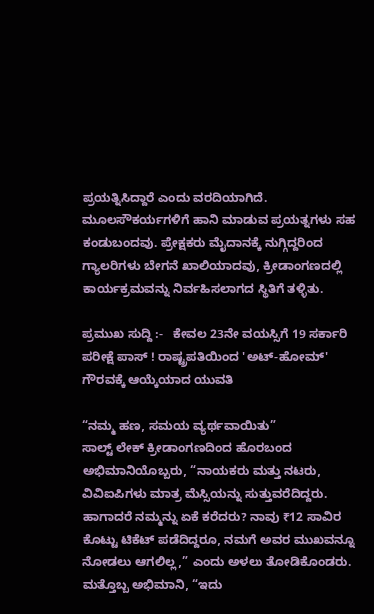ಪ್ರಯತ್ನಿಸಿದ್ದಾರೆ ಎಂದು ವರದಿಯಾಗಿದೆ. ಮೂಲಸೌಕರ್ಯಗಳಿಗೆ ಹಾನಿ ಮಾಡುವ ಪ್ರಯತ್ನಗಳು ಸಹ ಕಂಡುಬಂದವು. ಪ್ರೇಕ್ಷಕರು ಮೈದಾನಕ್ಕೆ ನುಗ್ಗಿದ್ದರಿಂದ ಗ್ಯಾಲರಿಗಳು ಬೇಗನೆ ಖಾಲಿಯಾದವು, ಕ್ರೀಡಾಂಗಣದಲ್ಲಿ ಕಾರ್ಯಕ್ರಮವನ್ನು ನಿರ್ವಹಿಸಲಾಗದ ಸ್ಥಿತಿಗೆ ತಳ್ಳಿತು.

ಪ್ರಮುಖ ಸುದ್ದಿ :-   ಕೇವಲ 23ನೇ ವಯಸ್ಸಿಗೆ 19 ಸರ್ಕಾರಿ ಪರೀಕ್ಷೆ ಪಾಸ್ ! ರಾಷ್ಟ್ರಪತಿಯಿಂದ 'ಅಟ್-ಹೋಮ್' ಗೌರವಕ್ಕೆ ಆಯ್ಕೆಯಾದ ಯುವತಿ

“ನಮ್ಮ ಹಣ, ಸಮಯ ವ್ಯರ್ಥವಾಯಿತು”
ಸಾಲ್ಟ್ ಲೇಕ್ ಕ್ರೀಡಾಂಗಣದಿಂದ ಹೊರಬಂದ ಅಭಿಮಾನಿಯೊಬ್ಬರು, “ನಾಯಕರು ಮತ್ತು ನಟರು, ವಿವಿಐಪಿಗಳು ಮಾತ್ರ ಮೆಸ್ಸಿಯನ್ನು ಸುತ್ತುವರೆದಿದ್ದರು. ಹಾಗಾದರೆ ನಮ್ಮನ್ನು ಏಕೆ ಕರೆದರು? ನಾವು ₹12 ಸಾವಿರ ಕೊಟ್ಟು ಟಿಕೆಟ್ ಪಡೆದಿದ್ದರೂ, ನಮಗೆ ಅವರ ಮುಖವನ್ನೂ ನೋಡಲು ಆಗಲಿಲ್ಲ,” ಎಂದು ಅಳಲು ತೋಡಿಕೊಂಡರು.
ಮತ್ತೊಬ್ಬ ಅಭಿಮಾನಿ, “ಇದು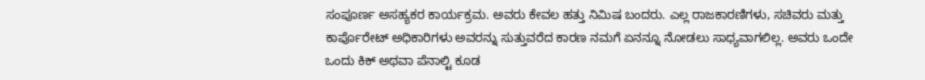ಸಂಪೂರ್ಣ ಅಸಹ್ಯಕರ ಕಾರ್ಯಕ್ರಮ. ಅವರು ಕೇವಲ ಹತ್ತು ನಿಮಿಷ ಬಂದರು. ಎಲ್ಲ ರಾಜಕಾರಣಿಗಳು, ಸಚಿವರು ಮತ್ತು ಕಾರ್ಪೊರೇಟ್ ಅಧಿಕಾರಿಗಳು ಅವರನ್ನು ಸುತ್ತುವರೆದ ಕಾರಣ ನಮಗೆ ಏನನ್ನೂ ನೋಡಲು ಸಾಧ್ಯವಾಗಲಿಲ್ಲ. ಅವರು ಒಂದೇ ಒಂದು ಕಿಕ್ ಅಥವಾ ಪೆನಾಲ್ಟಿ ಕೂಡ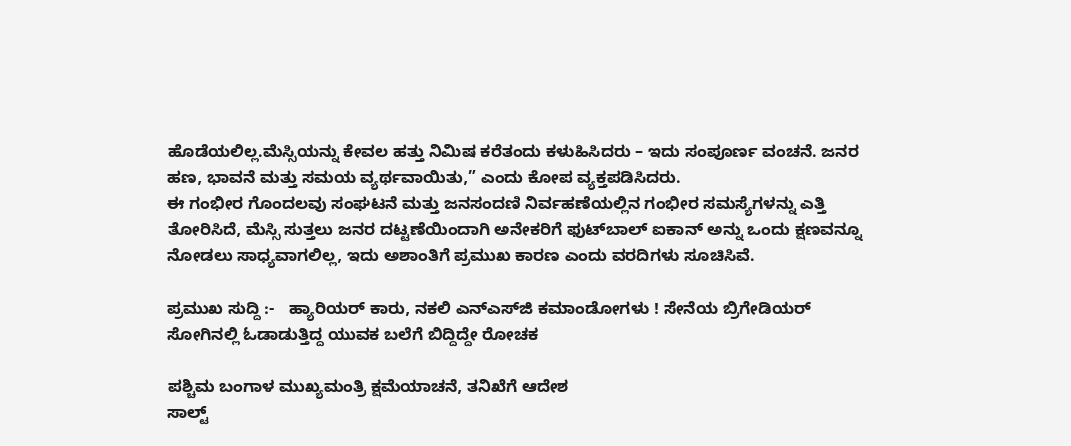ಹೊಡೆಯಲಿಲ್ಲ.ಮೆಸ್ಸಿಯನ್ನು ಕೇವಲ ಹತ್ತು ನಿಮಿಷ ಕರೆತಂದು ಕಳುಹಿಸಿದರು – ಇದು ಸಂಪೂರ್ಣ ವಂಚನೆ. ಜನರ ಹಣ, ಭಾವನೆ ಮತ್ತು ಸಮಯ ವ್ಯರ್ಥವಾಯಿತು,” ಎಂದು ಕೋಪ ವ್ಯಕ್ತಪಡಿಸಿದರು.
ಈ ಗಂಭೀರ ಗೊಂದಲವು ಸಂಘಟನೆ ಮತ್ತು ಜನಸಂದಣಿ ನಿರ್ವಹಣೆಯಲ್ಲಿನ ಗಂಭೀರ ಸಮಸ್ಯೆಗಳನ್ನು ಎತ್ತಿ ತೋರಿಸಿದೆ, ಮೆಸ್ಸಿ ಸುತ್ತಲು ಜನರ ದಟ್ಟಣೆಯಿಂದಾಗಿ ಅನೇಕರಿಗೆ ಫುಟ್‌ಬಾಲ್ ಐಕಾನ್‌ ಅನ್ನು ಒಂದು ಕ್ಷಣವನ್ನೂ ನೋಡಲು ಸಾಧ್ಯವಾಗಲಿಲ್ಲ, ಇದು ಅಶಾಂತಿಗೆ ಪ್ರಮುಖ ಕಾರಣ ಎಂದು ವರದಿಗಳು ಸೂಚಿಸಿವೆ.

ಪ್ರಮುಖ ಸುದ್ದಿ :-   ಹ್ಯಾರಿಯರ್ ಕಾರು, ನಕಲಿ ಎನ್‌ಎಸ್‌ಜಿ ಕಮಾಂಡೋಗಳು ! ಸೇನೆಯ ಬ್ರಿಗೇಡಿಯರ್ ಸೋಗಿನಲ್ಲಿ ಓಡಾಡುತ್ತಿದ್ದ ಯುವಕ ಬಲೆಗೆ ಬಿದ್ದಿದ್ದೇ ರೋಚಕ

ಪಶ್ಚಿಮ ಬಂಗಾಳ ಮುಖ್ಯಮಂತ್ರಿ ಕ್ಷಮೆಯಾಚನೆ, ತನಿಖೆಗೆ ಆದೇಶ
ಸಾಲ್ಟ್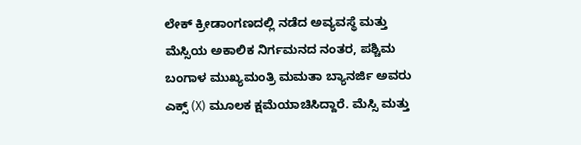ಲೇಕ್ ಕ್ರೀಡಾಂಗಣದಲ್ಲಿ ನಡೆದ ಅವ್ಯವಸ್ಥೆ ಮತ್ತು ಮೆಸ್ಸಿಯ ಅಕಾಲಿಕ ನಿರ್ಗಮನದ ನಂತರ, ಪಶ್ಚಿಮ ಬಂಗಾಳ ಮುಖ್ಯಮಂತ್ರಿ ಮಮತಾ ಬ್ಯಾನರ್ಜಿ ಅವರು ಎಕ್ಸ್ (X) ಮೂಲಕ ಕ್ಷಮೆಯಾಚಿಸಿದ್ದಾರೆ. ಮೆಸ್ಸಿ ಮತ್ತು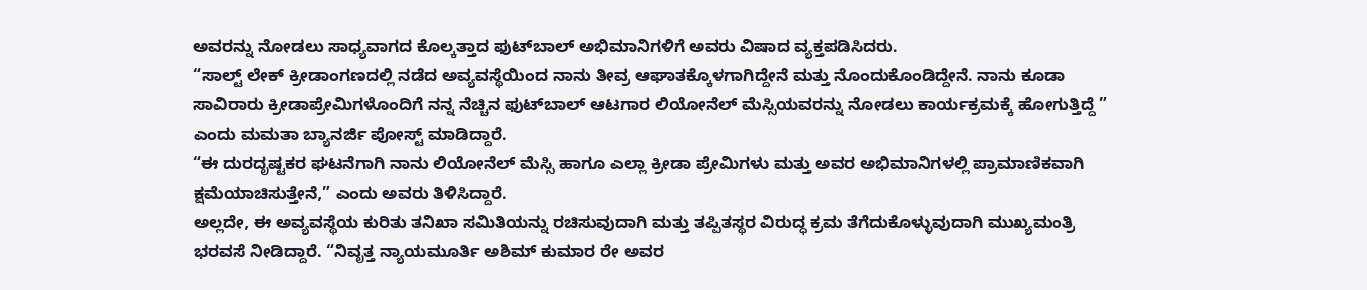ಅವರನ್ನು ನೋಡಲು ಸಾಧ್ಯವಾಗದ ಕೊಲ್ಕತ್ತಾದ ಫುಟ್‌ಬಾಲ್ ಅಭಿಮಾನಿಗಳಿಗೆ ಅವರು ವಿಷಾದ ವ್ಯಕ್ತಪಡಿಸಿದರು.
“ಸಾಲ್ಟ್ ಲೇಕ್ ಕ್ರೀಡಾಂಗಣದಲ್ಲಿ ನಡೆದ ಅವ್ಯವಸ್ಥೆಯಿಂದ ನಾನು ತೀವ್ರ ಆಘಾತಕ್ಕೊಳಗಾಗಿದ್ದೇನೆ ಮತ್ತು ನೊಂದುಕೊಂಡಿದ್ದೇನೆ. ನಾನು ಕೂಡಾ ಸಾವಿರಾರು ಕ್ರೀಡಾಪ್ರೇಮಿಗಳೊಂದಿಗೆ ನನ್ನ ನೆಚ್ಚಿನ ಫುಟ್‌ಬಾಲ್ ಆಟಗಾರ ಲಿಯೋನೆಲ್ ಮೆಸ್ಸಿಯವರನ್ನು ನೋಡಲು ಕಾರ್ಯಕ್ರಮಕ್ಕೆ ಹೋಗುತ್ತಿದ್ದೆ ” ಎಂದು ಮಮತಾ ಬ್ಯಾನರ್ಜಿ ಪೋಸ್ಟ್ ಮಾಡಿದ್ದಾರೆ.
“ಈ ದುರದೃಷ್ಟಕರ ಘಟನೆಗಾಗಿ ನಾನು ಲಿಯೋನೆಲ್ ಮೆಸ್ಸಿ ಹಾಗೂ ಎಲ್ಲಾ ಕ್ರೀಡಾ ಪ್ರೇಮಿಗಳು ಮತ್ತು ಅವರ ಅಭಿಮಾನಿಗಳಲ್ಲಿ ಪ್ರಾಮಾಣಿಕವಾಗಿ ಕ್ಷಮೆಯಾಚಿಸುತ್ತೇನೆ,” ಎಂದು ಅವರು ತಿಳಿಸಿದ್ದಾರೆ.
ಅಲ್ಲದೇ, ಈ ಅವ್ಯವಸ್ಥೆಯ ಕುರಿತು ತನಿಖಾ ಸಮಿತಿಯನ್ನು ರಚಿಸುವುದಾಗಿ ಮತ್ತು ತಪ್ಪಿತಸ್ಥರ ವಿರುದ್ಧ ಕ್ರಮ ತೆಗೆದುಕೊಳ್ಳುವುದಾಗಿ ಮುಖ್ಯಮಂತ್ರಿ ಭರವಸೆ ನೀಡಿದ್ದಾರೆ. “ನಿವೃತ್ತ ನ್ಯಾಯಮೂರ್ತಿ ಅಶಿಮ್ ಕುಮಾರ ರೇ ಅವರ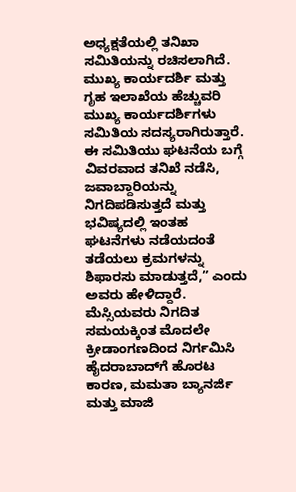ಅಧ್ಯಕ್ಷತೆಯಲ್ಲಿ ತನಿಖಾ ಸಮಿತಿಯನ್ನು ರಚಿಸಲಾಗಿದೆ. ಮುಖ್ಯ ಕಾರ್ಯದರ್ಶಿ ಮತ್ತು ಗೃಹ ಇಲಾಖೆಯ ಹೆಚ್ಚುವರಿ ಮುಖ್ಯ ಕಾರ್ಯದರ್ಶಿಗಳು ಸಮಿತಿಯ ಸದಸ್ಯರಾಗಿರುತ್ತಾರೆ. ಈ ಸಮಿತಿಯು ಘಟನೆಯ ಬಗ್ಗೆ ವಿವರವಾದ ತನಿಖೆ ನಡೆಸಿ, ಜವಾಬ್ದಾರಿಯನ್ನು ನಿಗದಿಪಡಿಸುತ್ತದೆ ಮತ್ತು ಭವಿಷ್ಯದಲ್ಲಿ ಇಂತಹ ಘಟನೆಗಳು ನಡೆಯದಂತೆ ತಡೆಯಲು ಕ್ರಮಗಳನ್ನು ಶಿಫಾರಸು ಮಾಡುತ್ತದೆ,” ಎಂದು ಅವರು ಹೇಳಿದ್ದಾರೆ.
ಮೆಸ್ಸಿಯವರು ನಿಗದಿತ ಸಮಯಕ್ಕಿಂತ ಮೊದಲೇ ಕ್ರೀಡಾಂಗಣದಿಂದ ನಿರ್ಗಮಿಸಿ ಹೈದರಾಬಾದ್‌ಗೆ ಹೊರಟ ಕಾರಣ, ಮಮತಾ ಬ್ಯಾನರ್ಜಿ ಮತ್ತು ಮಾಜಿ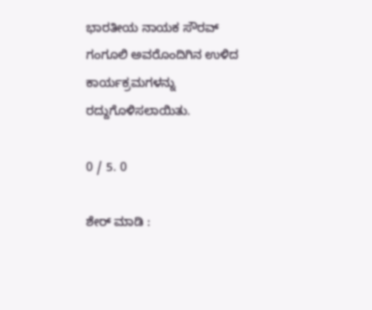ಭಾರತೀಯ ನಾಯಕ ಸೌರವ್ ಗಂಗೂಲಿ ಅವರೊಂದಿಗಿನ ಉಳಿದ ಕಾರ್ಯಕ್ರಮಗಳನ್ನು ರದ್ದುಗೊಳಿಸಲಾಯಿತು.

0 / 5. 0

ಶೇರ್ ಮಾಡಿ :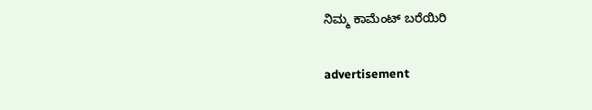ನಿಮ್ಮ ಕಾಮೆಂಟ್ ಬರೆಯಿರಿ

advertisement